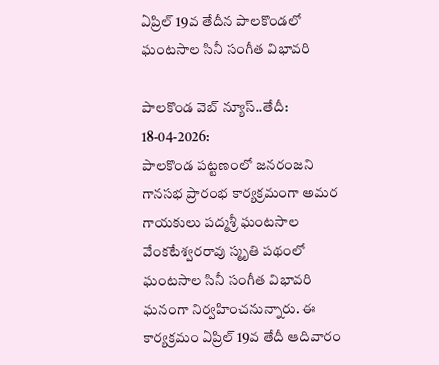ఏప్రిల్ 19వ తేదీన పాలకొండలో ఘంటసాల సినీ సంగీత విభావరి

పాలకొండ వెబ్ న్యూస్..తేదీ: 18-04-2026:
పాలకొండ పట్టణంలో జనరంజని గానసభ ప్రారంభ కార్యక్రమంగా అమర గాయకులు పద్మశ్రీ ఘంటసాల వేంకటేశ్వరరావు స్మృతి పథంలో ఘంటసాల సినీ సంగీత విభావరి ఘనంగా నిర్వహించనున్నారు. ఈ కార్యక్రమం ఏప్రిల్ 19వ తేదీ ఆదివారం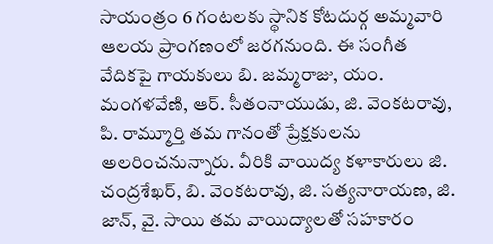సాయంత్రం 6 గంటలకు స్థానిక కోటదుర్గ అమ్మవారి ఆలయ ప్రాంగణంలో జరగనుంది. ఈ సంగీత వేదికపై గాయకులు బి. జమ్మరాజు, యం. మంగళవేణి, ఆర్. సీతంనాయుడు, జి. వెంకటరావు, పి. రామ్మూర్తి తమ గానంతో ప్రేక్షకులను అలరించనున్నారు. వీరికి వాయిద్య కళాకారులు జి. చంద్రశేఖర్, బి. వెంకటరావు, జి. సత్యనారాయణ, జి. జాన్, వై. సాయి తమ వాయిద్యాలతో సహకారం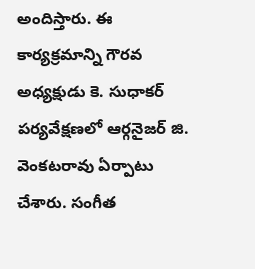అందిస్తారు. ఈ కార్యక్రమాన్ని గౌరవ అధ్యక్షుడు కె. సుధాకర్ పర్యవేక్షణలో ఆర్గనైజర్ జి. వెంకటరావు ఏర్పాటు చేశారు. సంగీత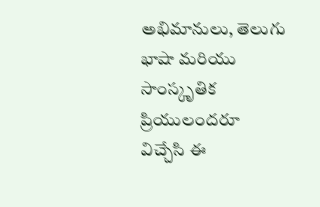అభిమానులు, తెలుగు భాషా మరియు సాంస్కృతిక ప్రియులందరూ విచ్చేసి ఈ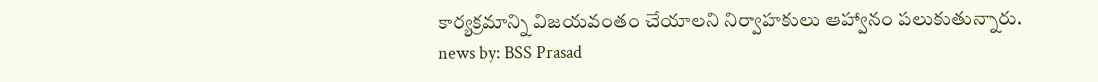కార్యక్రమాన్ని విజయవంతం చేయాలని నిర్వాహకులు ఆహ్వానం పలుకుతున్నారు.
news by: BSS Prasad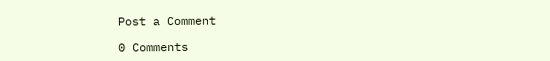Post a Comment

0 Comments